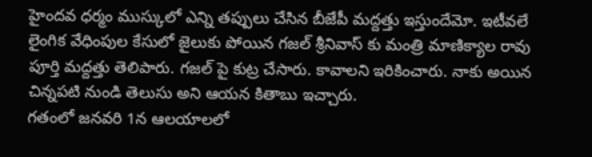హైందవ ధర్మం ముస్కులో ఎన్ని తప్పులు చేసిన బీజేపీ మద్దత్తు ఇస్తుందేమో. ఇటీవలే లైంగిక వేధింపుల కేసులో జైలుకు పోయిన గజల్ శ్రీనివాస్ కు మంత్రి మాణిక్యాల రావు పూర్తి మద్దత్తు తెలిపారు. గజల్ పై కుట్ర చేసారు. కావాలని ఇరికించారు. నాకు అయిన చిన్నపటి నుండి తెలుసు అని ఆయన కితాబు ఇచ్చారు.
గతంలో జనవరి 1న ఆలయాలలో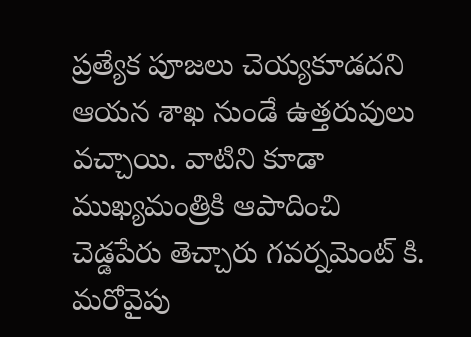ప్రత్యేక పూజలు చెయ్యకూడదని ఆయన శాఖ నుండే ఉత్తరువులు వచ్చాయి. వాటిని కూడా ముఖ్యమంత్రికి ఆపాదించి చెడ్డపేరు తెచ్చారు గవర్నమెంట్ కి. మరోవైపు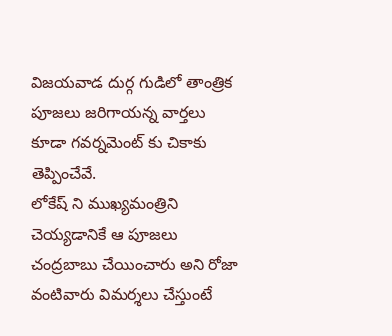విజయవాడ దుర్గ గుడిలో తాంత్రిక పూజలు జరిగాయన్న వార్తలు కూడా గవర్నమెంట్ కు చికాకు తెప్పించేవే.
లోకేష్ ని ముఖ్యమంత్రిని చెయ్యడానికే ఆ పూజలు చంద్రబాబు చేయించారు అని రోజా వంటివారు విమర్శలు చేస్తుంటే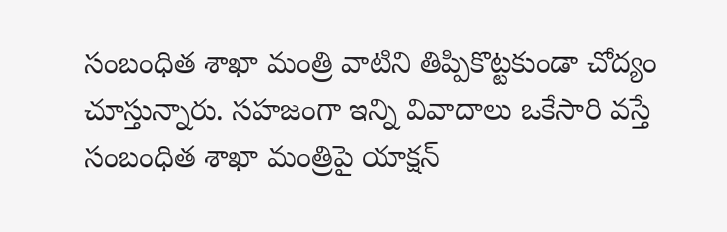సంబంధిత శాఖా మంత్రి వాటిని తిప్పికొట్టకుండా చోద్యం చూస్తున్నారు. సహజంగా ఇన్ని వివాదాలు ఒకేసారి వస్తే సంబంధిత శాఖా మంత్రిపై యాక్షన్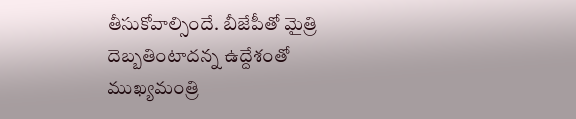తీసుకోవాల్సిందే. బీజేపీతో మైత్రి దెబ్బతింటాదన్న ఉద్దేశంతో ముఖ్యమంత్రి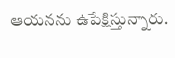ఆయనను ఉపేక్షిస్తున్నారు.